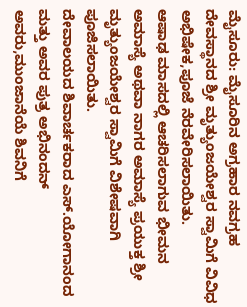ಮೈಸೂರು: ಮೈಸೂರಿನ ಅಗ್ರಹಾರ ನವಗ್ರಹ ದೇವಸ್ಥಾನದ ಶ್ರೀ ಮೃತ್ಯುಂಜಯೇಶ್ವರ ಸ್ವಾಮಿಗೆ ವಿವಿಧ ಅಭಿಷೇಕ,ಪೂಜೆ ನೆರವೇರಿಸಲಾಯಿತು.
ಆಷಾಢ ಮಾಸದಲ್ಲಿ ಆಚರಿಸಲಾಗುವ ಭೀಮನ ಅಮಾಸ್ಯೆ ಅಥವಾ ನಾಗರ ಅಮಾಸ್ಯೆ ಪ್ರಯುಕ್ತ ಶ್ರೀ ಮೃತ್ಯುಂಜಯೇಶ್ವರ ಸ್ವಾಮಿಗೆ ವಿಶೇಷವಾಗಿ ಪೂಜಿಸಲಾಯಿತು.
ದೇವಾಲಯದ ಶಿವಾರ್ಚಕರಾದ ಎಸ್.ಯೋಗಾನಂದ ಮತ್ತು ಅವರ ಪುತ್ರ ಅಭಿನಂದನ್ ಅವರು,ಮುಂಜಾನೆಯೆ ಶಿವನಿಗೆ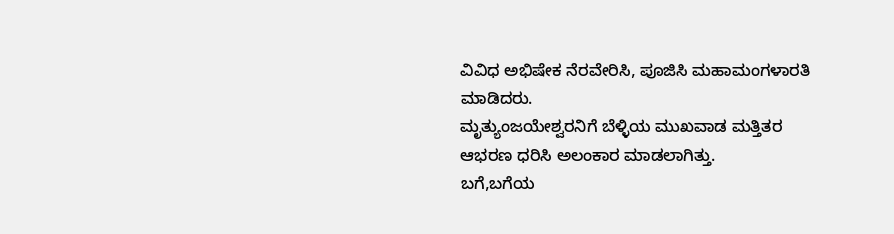ವಿವಿಧ ಅಭಿಷೇಕ ನೆರವೇರಿಸಿ, ಪೂಜಿಸಿ ಮಹಾಮಂಗಳಾರತಿ ಮಾಡಿದರು.
ಮೃತ್ಯುಂಜಯೇಶ್ವರನಿಗೆ ಬೆಳ್ಳಿಯ ಮುಖವಾಡ ಮತ್ತಿತರ ಆಭರಣ ಧರಿಸಿ ಅಲಂಕಾರ ಮಾಡಲಾಗಿತ್ತು.
ಬಗೆ,ಬಗೆಯ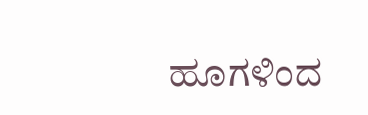ಹೂಗಳಿಂದ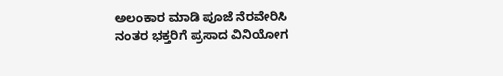ಅಲಂಕಾರ ಮಾಡಿ ಪೂಜೆ ನೆರವೇರಿಸಿ ನಂತರ ಭಕ್ತರಿಗೆ ಪ್ರಸಾದ ವಿನಿಯೋಗ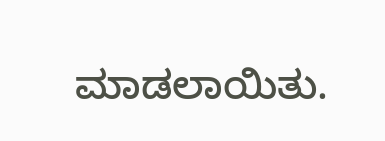ಮಾಡಲಾಯಿತು.